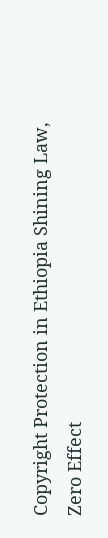Copyright Protection in Ethiopia Shining Law, Zero Effect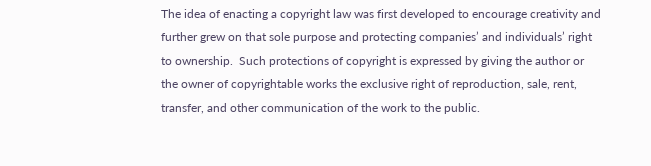The idea of enacting a copyright law was first developed to encourage creativity and further grew on that sole purpose and protecting companies’ and individuals’ right to ownership.  Such protections of copyright is expressed by giving the author or the owner of copyrightable works the exclusive right of reproduction, sale, rent, transfer, and other communication of the work to the public.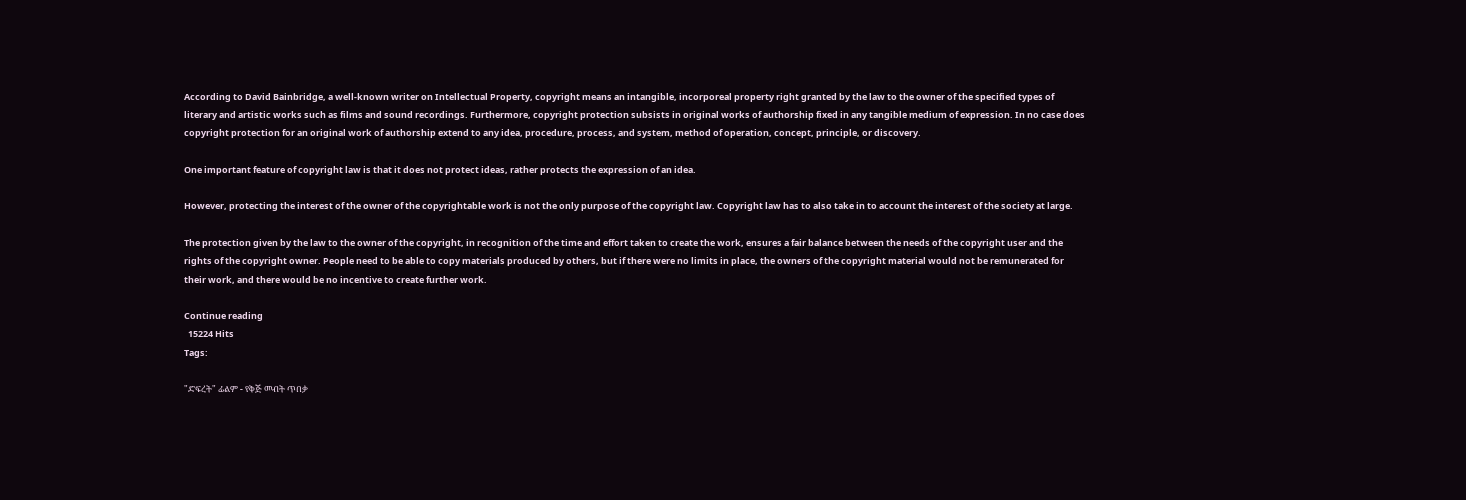According to David Bainbridge, a well-known writer on Intellectual Property, copyright means an intangible, incorporeal property right granted by the law to the owner of the specified types of literary and artistic works such as films and sound recordings. Furthermore, copyright protection subsists in original works of authorship fixed in any tangible medium of expression. In no case does copyright protection for an original work of authorship extend to any idea, procedure, process, and system, method of operation, concept, principle, or discovery.

One important feature of copyright law is that it does not protect ideas, rather protects the expression of an idea.

However, protecting the interest of the owner of the copyrightable work is not the only purpose of the copyright law. Copyright law has to also take in to account the interest of the society at large.

The protection given by the law to the owner of the copyright, in recognition of the time and effort taken to create the work, ensures a fair balance between the needs of the copyright user and the rights of the copyright owner. People need to be able to copy materials produced by others, but if there were no limits in place, the owners of the copyright material would not be remunerated for their work, and there would be no incentive to create further work.

Continue reading
  15224 Hits
Tags:

"ድፍረት" ፊልም - የቅጅ መብት ጥበቃ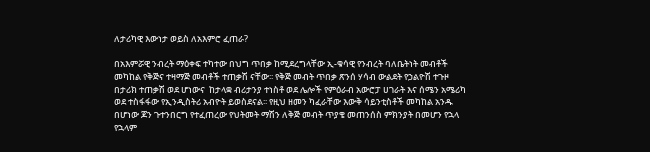ለታሪካዊ እውነታ ወይስ ለአእምሮ ፈጠራ?

በአእምሯዊ ንብረት ማዕቀፍ ተካተው በህግ ጥበቃ ከሚደረግላቸው ኢ-ቁሳዊ የንብረት ባለቤትነት መብቶች መካከል የቅጅና ተዛማጅ መብቶች ተጠቃሽ ናቸው፡፡ የቅጅ መብት ጥበቃ ጽንሰ ሃሳብ ውልደት የኃልዮሽ ተጉዞ በታሪክ ተጠቃሽ ወደ ሆነውና  ከታላቋ ብሪታንያ ተነስቶ ወደ ሌሎች የምዕራብ አውሮፓ ሀገራት እና ሰሜን አሜሪካ ወደ ተስፋፋው የኢንዲስትሪ አብዮት ይወስደናል፡፡ የዚህ ዘመን ካፈራቸው እውቅ ሳይንቲስቶች መካከል አንዱ በሆነው ጆን ጉተንበርግ የተፈጠረው የህትመት ማሽን ለቅጅ መብት ጥያቄ መጠንሰስ ምክንያት በመሆን የኋላ የኋላም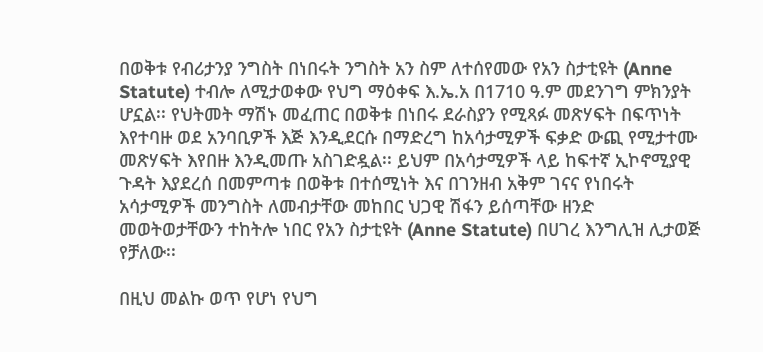በወቅቱ የብሪታንያ ንግስት በነበሩት ንግስት አን ስም ለተሰየመው የአን ስታቲዩት (Anne Statute) ተብሎ ለሚታወቀው የህግ ማዕቀፍ እ.ኤ.አ በ1710 ዓ.ም መደንገግ ምክንያት ሆኗል፡፡ የህትመት ማሽኑ መፈጠር በወቅቱ በነበሩ ደራስያን የሚጻፉ መጽሃፍት በፍጥነት እየተባዙ ወደ አንባቢዎች እጅ እንዲደርሱ በማድረግ ከአሳታሚዎች ፍቃድ ውጪ የሚታተሙ መጽሃፍት እየበዙ እንዲመጡ አስገድዷል፡፡ ይህም በአሳታሚዎች ላይ ከፍተኛ ኢኮኖሚያዊ ጉዳት እያደረሰ በመምጣቱ በወቅቱ በተሰሚነት እና በገንዘብ አቅም ገናና የነበሩት አሳታሚዎች መንግስት ለመብታቸው መከበር ህጋዊ ሽፋን ይሰጣቸው ዘንድ መወትወታቸውን ተከትሎ ነበር የአን ስታቲዩት (Anne Statute) በሀገረ እንግሊዝ ሊታወጅ የቻለው፡፡

በዚህ መልኩ ወጥ የሆነ የህግ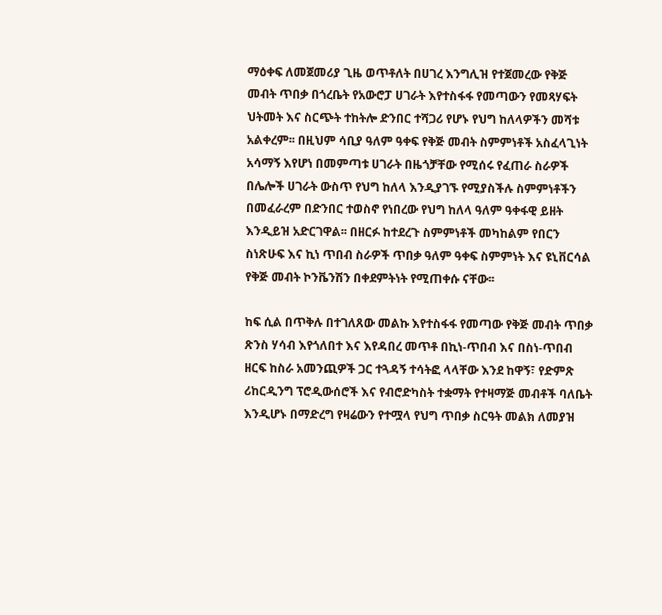ማዕቀፍ ለመጀመሪያ ጊዜ ወጥቶለት በሀገረ እንግሊዝ የተጀመረው የቅጅ መብት ጥበቃ በጎረቤት የአውሮፓ ሀገራት እየተስፋፋ የመጣውን የመጻሃፍት ህትመት እና ስርጭት ተከትሎ ድንበር ተሻጋሪ የሆኑ የህግ ከለላዎችን መሻቱ አልቀረም፡፡ በዚህም ሳቢያ ዓለም ዓቀፍ የቅጅ መብት ስምምነቶች አስፈላጊነት አሳማኝ እየሆነ በመምጣቱ ሀገራት በዜጎቻቸው የሚሰሩ የፈጠራ ስራዎች በሌሎች ሀገራት ውስጥ የህግ ከለላ እንዲያገኙ የሚያስችሉ ስምምነቶችን በመፈራረም በድንበር ተወስኖ የነበረው የህግ ከለላ ዓለም ዓቀፋዊ ይዘት እንዲይዝ አድርገዋል፡፡ በዘርፉ ከተደረጉ ስምምነቶች መካከልም የበርን ስነጽሁፍ እና ኪነ ጥበብ ስራዎች ጥበቃ ዓለም ዓቀፍ ስምምነት እና ዩኒቨርሳል የቅጅ መብት ኮንቬንሽን በቀደምትነት የሚጠቀሱ ናቸው፡፡

ከፍ ሲል በጥቅሉ በተገለጸው መልኩ እየተስፋፋ የመጣው የቅጅ መብት ጥበቃ ጽንስ ሃሳብ እየጎለበተ እና እየዳበረ መጥቶ በኪነ-ጥበብ እና በስነ-ጥበብ ዘርፍ ከስራ አመንጪዎች ጋር ተጓዳኝ ተሳትፎ ላላቸው እንደ ከዋኝ፣ የድምጽ ሪከርዲንግ ፕሮዲውሰሮች እና የብሮድካስት ተቋማት የተዛማጅ መብቶች ባለቤት እንዲሆኑ በማድረግ የዛሬውን የተሟላ የህግ ጥበቃ ስርዓት መልክ ለመያዝ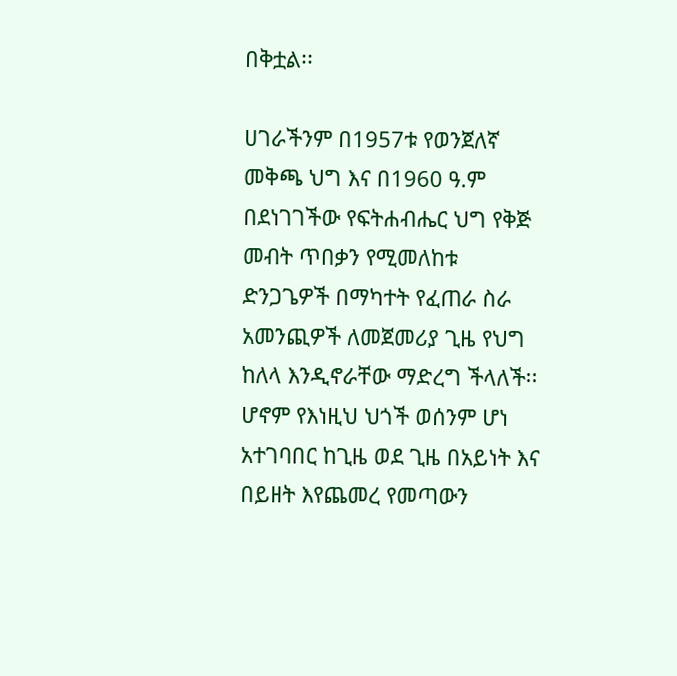በቅቷል፡፡

ሀገራችንም በ1957ቱ የወንጀለኛ መቅጫ ህግ እና በ1960 ዓ.ም በደነገገችው የፍትሐብሔር ህግ የቅጅ መብት ጥበቃን የሚመለከቱ ድንጋጌዎች በማካተት የፈጠራ ስራ አመንጪዎች ለመጀመሪያ ጊዜ የህግ ከለላ እንዲኖራቸው ማድረግ ችላለች፡፡ ሆኖም የእነዚህ ህጎች ወሰንም ሆነ አተገባበር ከጊዜ ወደ ጊዜ በአይነት እና በይዘት እየጨመረ የመጣውን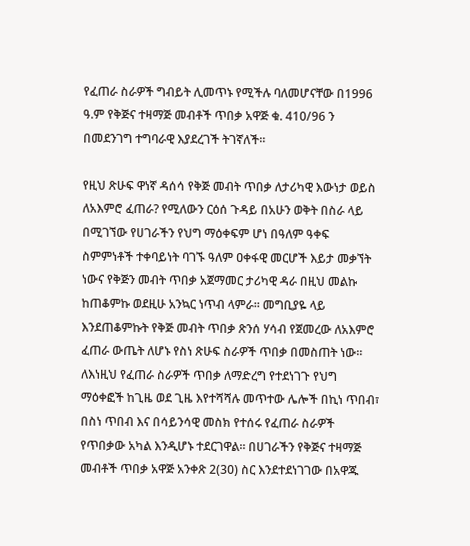የፈጠራ ስራዎች ግብይት ሊመጥኑ የሚችሉ ባለመሆናቸው በ1996 ዓ.ም የቅጅና ተዛማጅ መብቶች ጥበቃ አዋጅ ቁ. 410/96 ን በመደንገግ ተግባራዊ እያደረገች ትገኛለች፡፡

የዚህ ጽሁፍ ዋነኛ ዳሰሳ የቅጅ መብት ጥበቃ ለታሪካዊ እውነታ ወይስ ለአእምሮ ፈጠራ? የሚለውን ርዕሰ ጉዳይ በአሁን ወቅት በስራ ላይ በሚገኘው የሀገራችን የህግ ማዕቀፍም ሆነ በዓለም ዓቀፍ ስምምነቶች ተቀባይነት ባገኙ ዓለም ዐቀፋዊ መርሆች እይታ መቃኘት ነውና የቅጅን መብት ጥበቃ አጀማመር ታሪካዊ ዳራ በዚህ መልኩ ከጠቆምኩ ወደዚሁ አንኳር ነጥብ ላምራ፡፡ መግቢያዬ ላይ እንደጠቆምኩት የቅጅ መብት ጥበቃ ጽንሰ ሃሳብ የጀመረው ለአእምሮ ፈጠራ ውጤት ለሆኑ የስነ ጽሁፍ ስራዎች ጥበቃ በመስጠት ነው፡፡ ለእነዚህ የፈጠራ ስራዎች ጥበቃ ለማድረግ የተደነገጉ የህግ ማዕቀፎች ከጊዜ ወደ ጊዜ እየተሻሻሉ መጥተው ሌሎች በኪነ ጥበብ፣ በስነ ጥበብ እና በሳይንሳዊ መስክ የተሰሩ የፈጠራ ስራዎች የጥበቃው አካል እንዲሆኑ ተደርገዋል፡፡ በሀገራችን የቅጅና ተዛማጅ መብቶች ጥበቃ አዋጅ አንቀጽ 2(30) ስር እንደተደነገገው በአዋጁ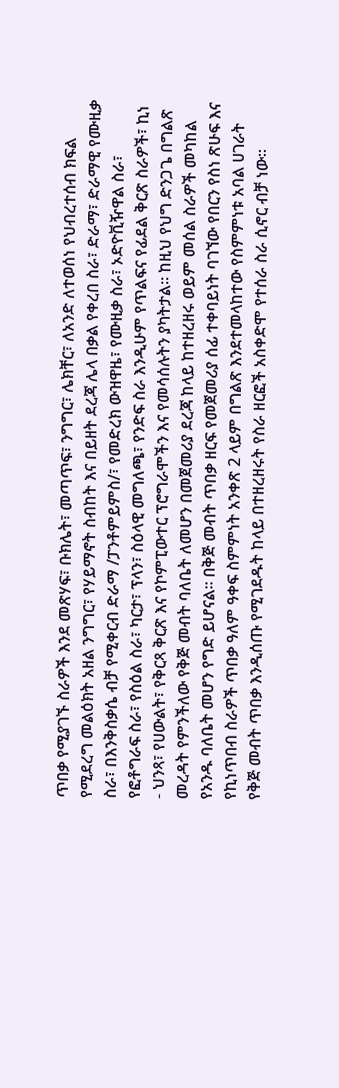ጥበቃ የሚያገኙ ስራዎች እንደ መጽሃፍ፣ ቡክሌት፣ መጣጥፍ፣ ንግግር፣ ሌክቸር፣ ለአንድ ለተወሰነ የህብረተሰብ ክፍል የሚደረግ መልዕክት አዘል ንግግር፣ የሃይማኖት ስብከት እና በይዘት ደረጃ ሌላ በቃል የቀረበ ስራ፣ ድራማ፣ ድራማዊ የሙዚቃ ስራ፣ በእንቅስቃሴ ብቻ የሚቀርብ ድራማ /ፓንቶምይምስ/፣ የመድረክ ውዝዋዜ፣ የሙዚቃ ስራ፣ ኦድዮቪዥዋል ስራ፣ የፎቶግራፍ ስራ፣ የስዕል ስራ፣ ካርታ፣ ፕላን፣ ስዕላዊ መግለጫ፣ የንድፍ ስራ እንዲሁም የጥልፍና የፊደል ቅርጽ ስራዎች፣ ኪነ - ህንጻ፣ የሀውልት፣ የቅርጻ ቅርጽ እና የኮምፒውተር ፕሮግራሞችን እና የመሳሰሉትን ያካትታል፡፡ ከዚህ የህግ ድንጋጌ በግልጽ መረዳት የምንችለው የቅጅ መብት ባለቤት ለመሆን በመጀመሪያ ደረጃ ከላይ ከተዘረዘሩ ወይም መሰል ስራዎች መካከል የአንዱ ባለቤት መሆን የግድ ይሆናል፡፡ በቅጅ መብት ጥበቃ ዘርፍ የመጀመሪያ ሰፊ ተቀባይነት ባገኘው የበርን የስነ ጽሁፍ እና የኪነጥበብ ስራዎች ጥበቃ ዓለም ዓቀፍ ስምምነት አንቀጽ 2 ላይም በግልጽ እንደተመላከተው የስምምነቱ አባል ሀገራት የቅጅ መብት ጥበቃ እንዲሰጡ የሚገደዱት ከላይ በተዘረዘሩት የስራ ዘርፎች አስቀድሞ የተሰራ ስራ ሲኖር ብቻ ነው፡፡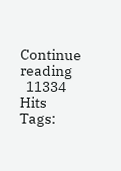Continue reading
  11334 Hits
Tags: